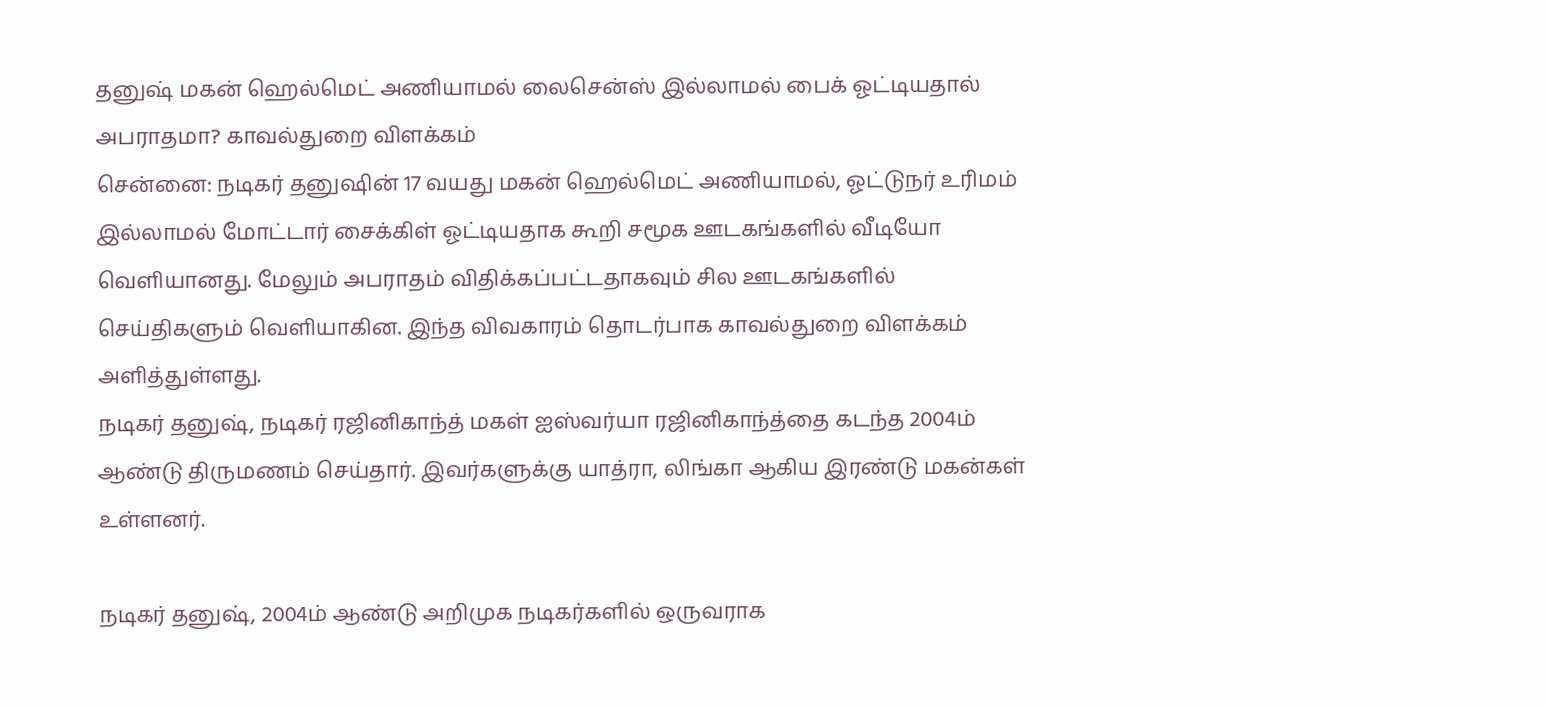தனுஷ் மகன் ஹெல்மெட் அணியாமல் லைசென்ஸ் இல்லாமல் பைக் ஓட்டியதால் அபராதமா? காவல்துறை விளக்கம்
சென்னை: நடிகர் தனுஷின் 17 வயது மகன் ஹெல்மெட் அணியாமல், ஓட்டுநர் உரிமம் இல்லாமல் மோட்டார் சைக்கிள் ஓட்டியதாக கூறி சமூக ஊடகங்களில் வீடியோ வெளியானது. மேலும் அபராதம் விதிக்கப்பட்டதாகவும் சில ஊடகங்களில் செய்திகளும் வெளியாகின. இந்த விவகாரம் தொடர்பாக காவல்துறை விளக்கம் அளித்துள்ளது.
நடிகர் தனுஷ், நடிகர் ரஜினிகாந்த் மகள் ஐஸ்வர்யா ரஜினிகாந்த்தை கடந்த 2004ம் ஆண்டு திருமணம் செய்தார். இவர்களுக்கு யாத்ரா, லிங்கா ஆகிய இரண்டு மகன்கள் உள்ளனர்.

நடிகர் தனுஷ், 2004ம் ஆண்டு அறிமுக நடிகர்களில் ஒருவராக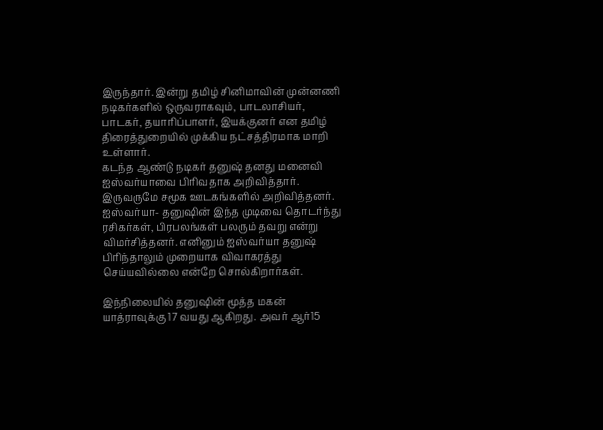இருந்தார். இன்று தமிழ் சினிமாவின் முன்னணி நடிகர்களில் ஒருவராகவும், பாடலாசியர், பாடகர், தயாரிப்பாளர், இயக்குனர் என தமிழ் திரைத்துறையில் முக்கிய நட்சத்திரமாக மாறி உள்ளார்.
கடந்த ஆண்டு நடிகர் தனுஷ் தனது மனைவி ஐஸ்வர்யாவை பிரிவதாக அறிவித்தார். இருவருமே சமூக ஊடகங்களில் அறிவித்தனர். ஐஸ்வர்யா- தனுஷின் இந்த முடிவை தொடர்ந்து ரசிகர்கள், பிரபலங்கள் பலரும் தவறு என்று விமர்சித்தனர். எனினும் ஐஸ்வர்யா தனுஷ் பிரிந்தாலும் முறையாக விவாகரத்து செய்யவில்லை என்றே சொல்கிறார்கள்.

இந்நிலையில் தனுஷின் மூத்த மகன் யாத்ராவுக்கு 17 வயது ஆகிறது. அவர் ஆர்15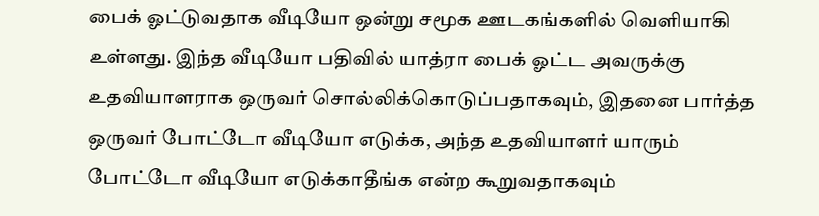பைக் ஓட்டுவதாக வீடியோ ஒன்று சமூக ஊடகங்களில் வெளியாகி உள்ளது. இந்த வீடியோ பதிவில் யாத்ரா பைக் ஓட்ட அவருக்கு உதவியாளராக ஒருவர் சொல்லிக்கொடுப்பதாகவும், இதனை பார்த்த ஒருவர் போட்டோ வீடியோ எடுக்க, அந்த உதவியாளர் யாரும் போட்டோ வீடியோ எடுக்காதீங்க என்ற கூறுவதாகவும்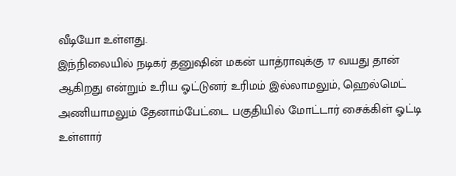வீடியோ உள்ளது.
இந்நிலையில் நடிகர் தனுஷின் மகன் யாத்ராவுக்கு 17 வயது தான் ஆகிறது என்றும் உரிய ஓட்டுனர் உரிமம் இல்லாமலும், ஹெல்மெட் அணியாமலும் தேனாம்பேட்டை பகுதியில் மோட்டார் சைக்கிள் ஓட்டி உள்ளார்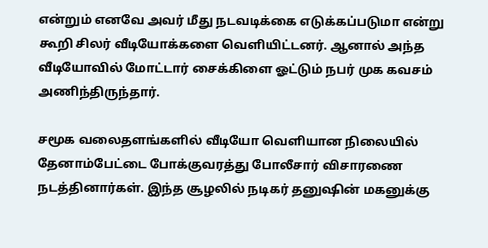என்றும் எனவே அவர் மீது நடவடிக்கை எடுக்கப்படுமா என்று கூறி சிலர் வீடியோக்களை வெளியிட்டனர். ஆனால் அந்த வீடியோவில் மோட்டார் சைக்கிளை ஓட்டும் நபர் முக கவசம் அணிந்திருந்தார்.

சமூக வலைதளங்களில் வீடியோ வெளியான நிலையில் தேனாம்பேட்டை போக்குவரத்து போலீசார் விசாரணை நடத்தினார்கள். இந்த சூழலில் நடிகர் தனுஷின் மகனுக்கு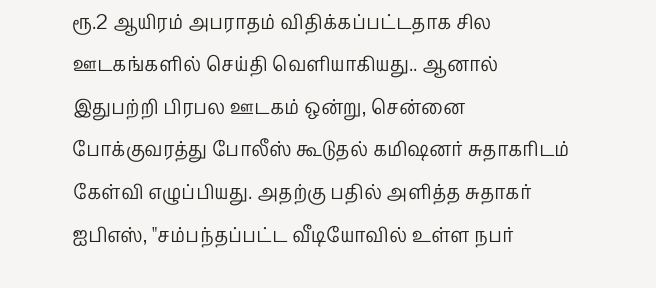ரூ.2 ஆயிரம் அபராதம் விதிக்கப்பட்டதாக சில ஊடகங்களில் செய்தி வெளியாகியது.. ஆனால் இதுபற்றி பிரபல ஊடகம் ஒன்று, சென்னை போக்குவரத்து போலீஸ் கூடுதல் கமிஷனர் சுதாகரிடம் கேள்வி எழுப்பியது. அதற்கு பதில் அளித்த சுதாகர் ஐபிஎஸ், "சம்பந்தப்பட்ட வீடியோவில் உள்ள நபர்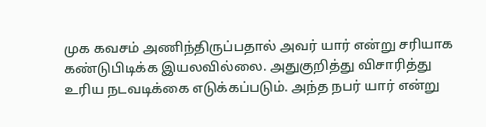முக கவசம் அணிந்திருப்பதால் அவர் யார் என்று சரியாக கண்டுபிடிக்க இயலவில்லை. அதுகுறித்து விசாரித்து உரிய நடவடிக்கை எடுக்கப்படும். அந்த நபர் யார் என்று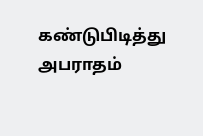கண்டுபிடித்து அபராதம்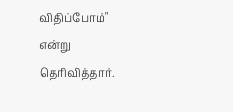விதிப்போம்" என்று தெரிவித்தார்.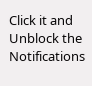Click it and Unblock the Notifications